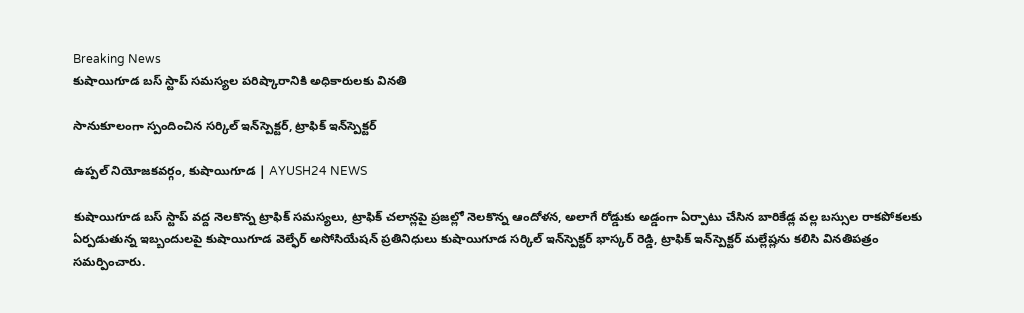Breaking News
కుషాయిగూడ బస్ స్టాప్ సమస్యల పరిష్కారానికి అధికారులకు వినతి

సానుకూలంగా స్పందించిన సర్కిల్ ఇన్‌స్పెక్టర్, ట్రాఫిక్ ఇన్‌స్పెక్టర్

ఉప్పల్ నియోజకవర్గం, కుషాయిగూడ | AYUSH24 NEWS

కుషాయిగూడ బస్ స్టాప్ వద్ద నెలకొన్న ట్రాఫిక్ సమస్యలు, ట్రాఫిక్ చలాన్లపై ప్రజల్లో నెలకొన్న ఆందోళన, అలాగే రోడ్డుకు అడ్డంగా ఏర్పాటు చేసిన బారికేడ్ల వల్ల బస్సుల రాకపోకలకు ఏర్పడుతున్న ఇబ్బందులపై కుషాయిగూడ వెల్ఫేర్ అసోసియేషన్ ప్రతినిధులు కుషాయిగూడ సర్కిల్ ఇన్‌స్పెక్టర్ భాస్కర్ రెడ్డి, ట్రాఫిక్ ఇన్‌స్పెక్టర్ మల్లేష్లను కలిసి వినతిపత్రం సమర్పించారు.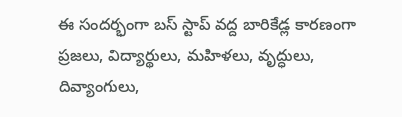ఈ సందర్భంగా బస్ స్టాప్ వద్ద బారికేడ్ల కారణంగా ప్రజలు, విద్యార్థులు, మహిళలు, వృద్ధులు, దివ్యాంగులు,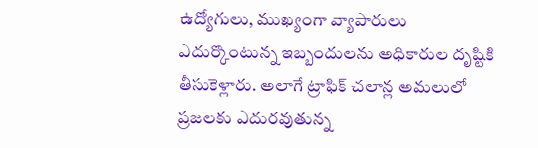ఉద్యోగులు, ముఖ్యంగా వ్యాపారులు ఎదుర్కొంటున్న ఇబ్బందులను అధికారుల దృష్టికి తీసుకెళ్లారు. అలాగే ట్రాఫిక్ చలాన్ల అమలులో ప్రజలకు ఎదురవుతున్న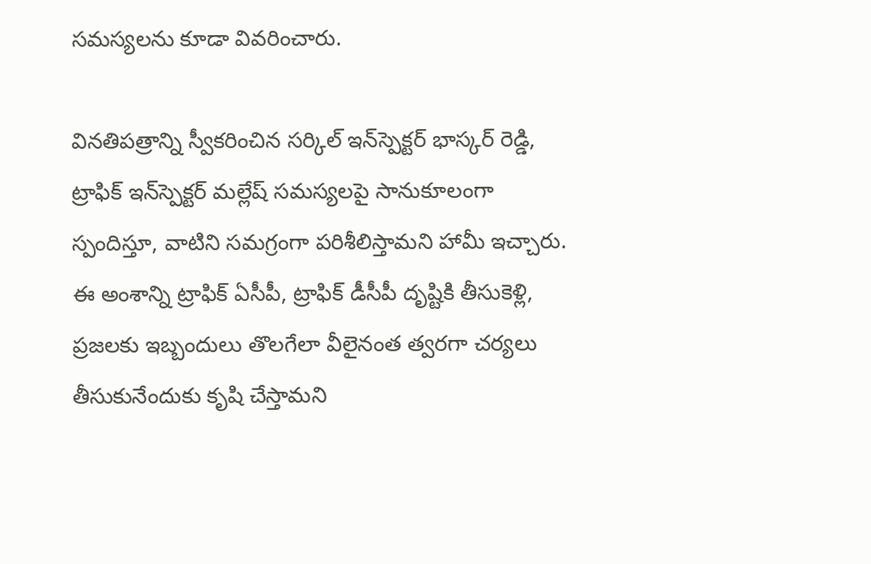సమస్యలను కూడా వివరించారు.

వినతిపత్రాన్ని స్వీకరించిన సర్కిల్ ఇన్‌స్పెక్టర్ భాస్కర్ రెడ్డి, ట్రాఫిక్ ఇన్‌స్పెక్టర్ మల్లేష్ సమస్యలపై సానుకూలంగా స్పందిస్తూ, వాటిని సమగ్రంగా పరిశీలిస్తామని హామీ ఇచ్చారు. ఈ అంశాన్ని ట్రాఫిక్ ఏసీపీ, ట్రాఫిక్ డీసీపీ దృష్టికి తీసుకెళ్లి, ప్రజలకు ఇబ్బందులు తొలగేలా వీలైనంత త్వరగా చర్యలు తీసుకునేందుకు కృషి చేస్తామని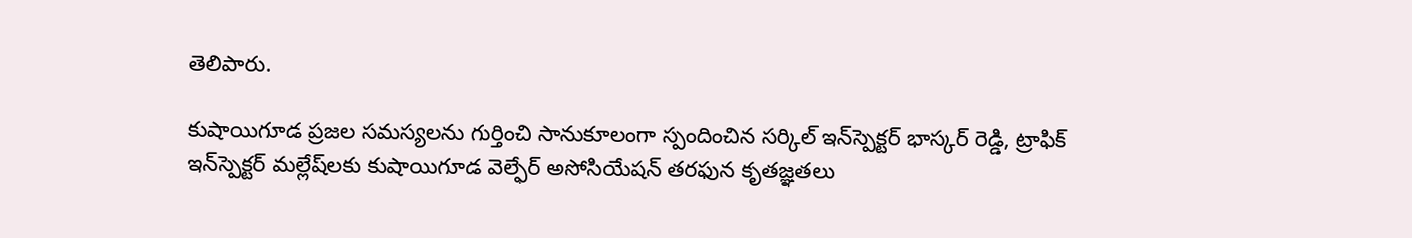తెలిపారు.

కుషాయిగూడ ప్రజల సమస్యలను గుర్తించి సానుకూలంగా స్పందించిన సర్కిల్ ఇన్‌స్పెక్టర్ భాస్కర్ రెడ్డి, ట్రాఫిక్ ఇన్‌స్పెక్టర్ మల్లేష్‌లకు కుషాయిగూడ వెల్ఫేర్ అసోసియేషన్ తరఫున కృతజ్ఞతలు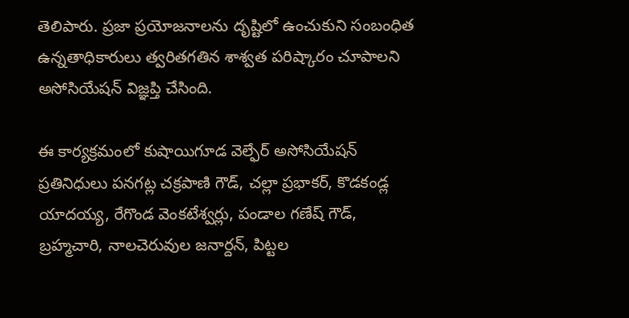తెలిపారు. ప్రజా ప్రయోజనాలను దృష్టిలో ఉంచుకుని సంబంధిత ఉన్నతాధికారులు త్వరితగతిన శాశ్వత పరిష్కారం చూపాలని అసోసియేషన్ విజ్ఞప్తి చేసింది.

ఈ కార్యక్రమంలో కుషాయిగూడ వెల్ఫేర్ అసోసియేషన్ ప్రతినిధులు పనగట్ల చక్రపాణి గౌడ్, చల్లా ప్రభాకర్, కొడకండ్ల యాదయ్య, రేగొండ వెంకటేశ్వర్లు, పండాల గణేష్ గౌడ్, బ్రహ్మచారి, నాలచెరువుల జనార్దన్, పిట్టల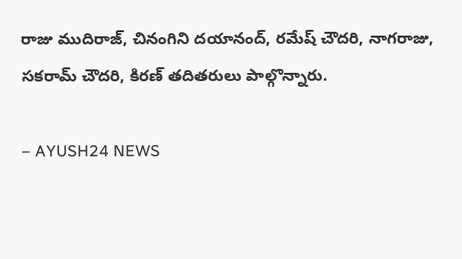రాజు ముదిరాజ్, చినంగిని దయానంద్, రమేష్ చౌదరి, నాగరాజు, సకరామ్ చౌదరి, కిరణ్ తదితరులు పాల్గొన్నారు.

– AYUSH24 NEWS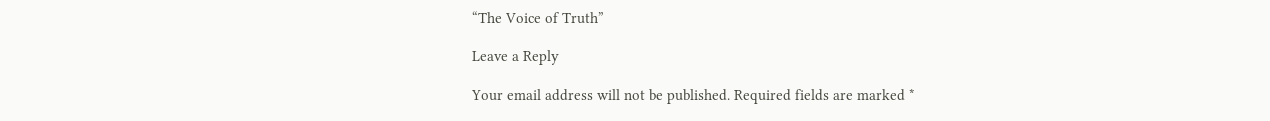“The Voice of Truth”

Leave a Reply

Your email address will not be published. Required fields are marked *